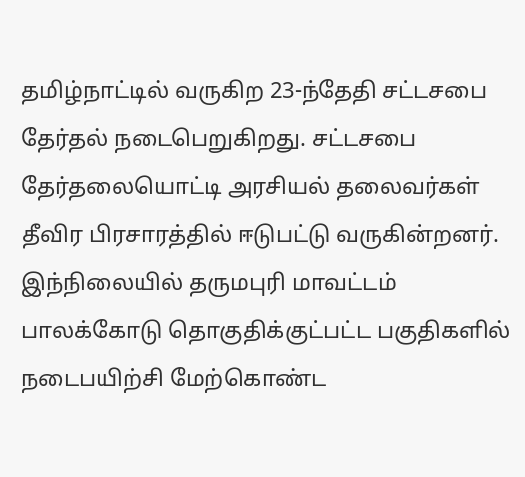தமிழ்நாட்டில் வருகிற 23-ந்தேதி சட்டசபை தேர்தல் நடைபெறுகிறது. சட்டசபை தேர்தலையொட்டி அரசியல் தலைவர்கள் தீவிர பிரசாரத்தில் ஈடுபட்டு வருகின்றனர்.
இந்நிலையில் தருமபுரி மாவட்டம் பாலக்கோடு தொகுதிக்குட்பட்ட பகுதிகளில் நடைபயிற்சி மேற்கொண்ட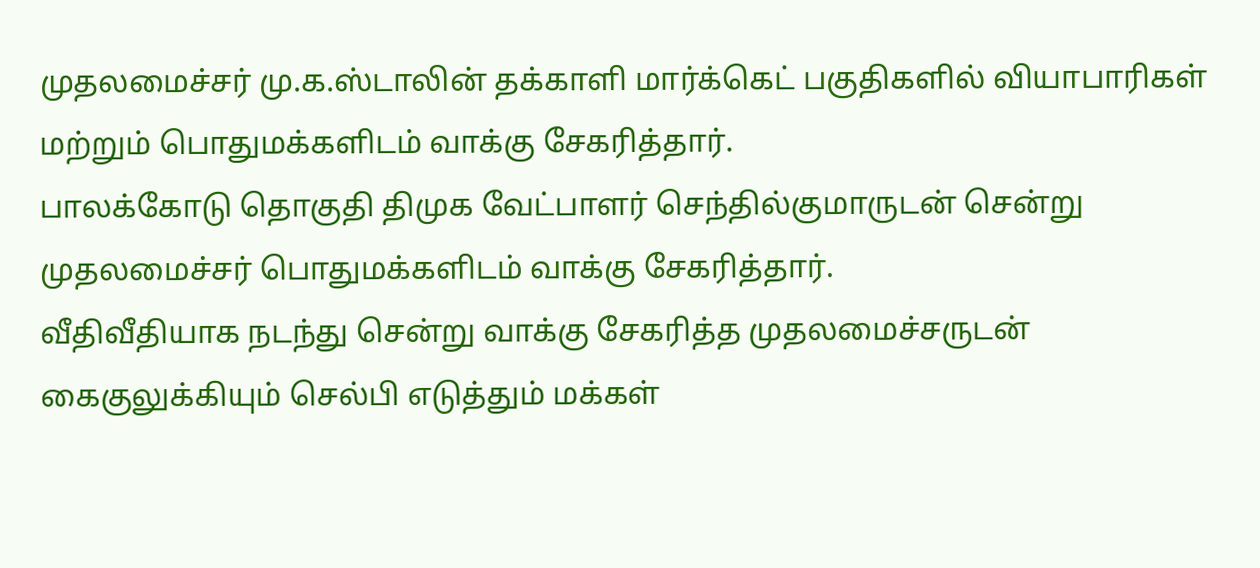முதலமைச்சர் மு.க.ஸ்டாலின் தக்காளி மார்க்கெட் பகுதிகளில் வியாபாரிகள் மற்றும் பொதுமக்களிடம் வாக்கு சேகரித்தார்.
பாலக்கோடு தொகுதி திமுக வேட்பாளர் செந்தில்குமாருடன் சென்று முதலமைச்சர் பொதுமக்களிடம் வாக்கு சேகரித்தார்.
வீதிவீதியாக நடந்து சென்று வாக்கு சேகரித்த முதலமைச்சருடன் கைகுலுக்கியும் செல்பி எடுத்தும் மக்கள்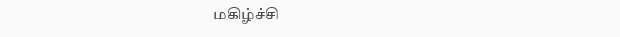மகிழ்ச்சி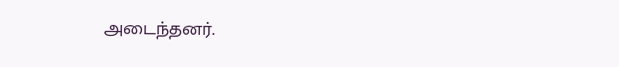அடைந்தனர்.